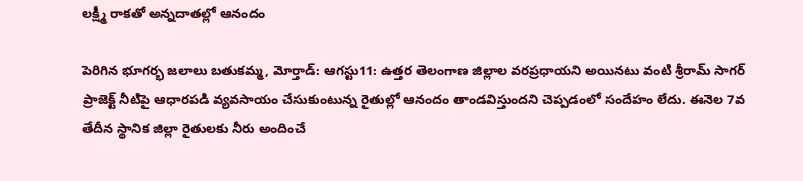లక్ష్మీ రాకతో అన్నదాతల్లో ఆనందం

పెరిగిన భూగర్భ జలాలు బతుకమ్మ, మోర్తాడ్: ఆగస్టు11: ఉత్తర తెలంగాణ జిల్లాల వరప్రధాయని అయినటు వంటి శ్రీరామ్ సాగర్ ప్రాజెక్ట్ నీటిపై ఆధారపడి వ్యవసాయం చేసుకుంటున్న రైతుల్లో ఆనందం తాండవిస్తుందని చెప్పడంలో సందేహం లేదు. ఈనెల 7వ తేదీన స్థానిక జిల్లా రైతులకు నీరు అందించే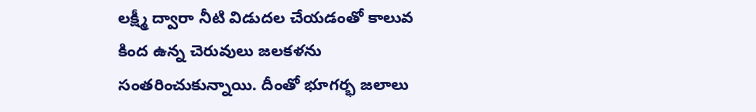లక్ష్మీ ద్వారా నీటి విడుదల చేయడంతో కాలువ కింద ఉన్న చెరువులు జలకళను సంతరించుకున్నాయి. దీంతో భూగర్భ జలాలు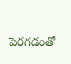పెరగడంతో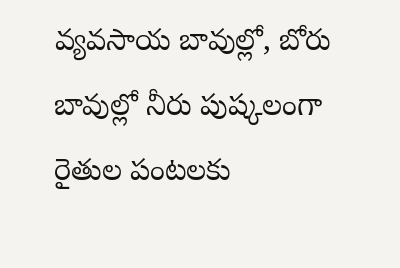వ్యవసాయ బావుల్లో, బోరు బావుల్లో నీరు పుష్కలంగా రైతుల పంటలకు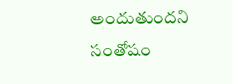అందుతుందని సంతోషం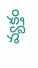వ్యక్తం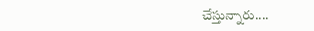చేస్తున్నారు....